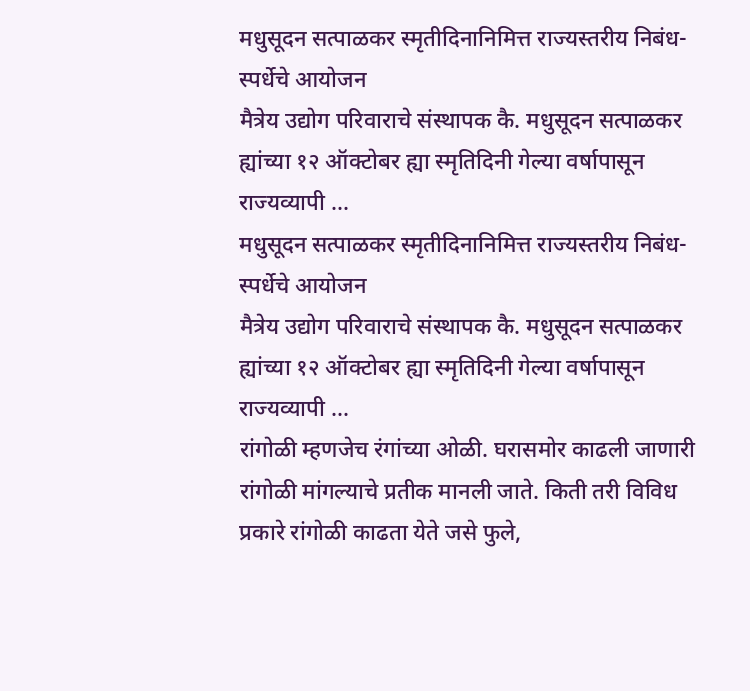मधुसूदन सत्पाळकर स्मृतीदिनानिमित्त राज्यस्तरीय निबंध-स्पर्धेचे आयोजन
मैत्रेय उद्योग परिवाराचे संस्थापक कै. मधुसूदन सत्पाळकर ह्यांच्या १२ ऑक्टोबर ह्या स्मृतिदिनी गेल्या वर्षापासून राज्यव्यापी ...
मधुसूदन सत्पाळकर स्मृतीदिनानिमित्त राज्यस्तरीय निबंध-स्पर्धेचे आयोजन
मैत्रेय उद्योग परिवाराचे संस्थापक कै. मधुसूदन सत्पाळकर ह्यांच्या १२ ऑक्टोबर ह्या स्मृतिदिनी गेल्या वर्षापासून राज्यव्यापी ...
रांगोळी म्हणजेच रंगांच्या ओळी. घरासमोर काढली जाणारी रांगोळी मांगल्याचे प्रतीक मानली जाते. किती तरी विविध प्रकारे रांगोळी काढता येते जसे फुले,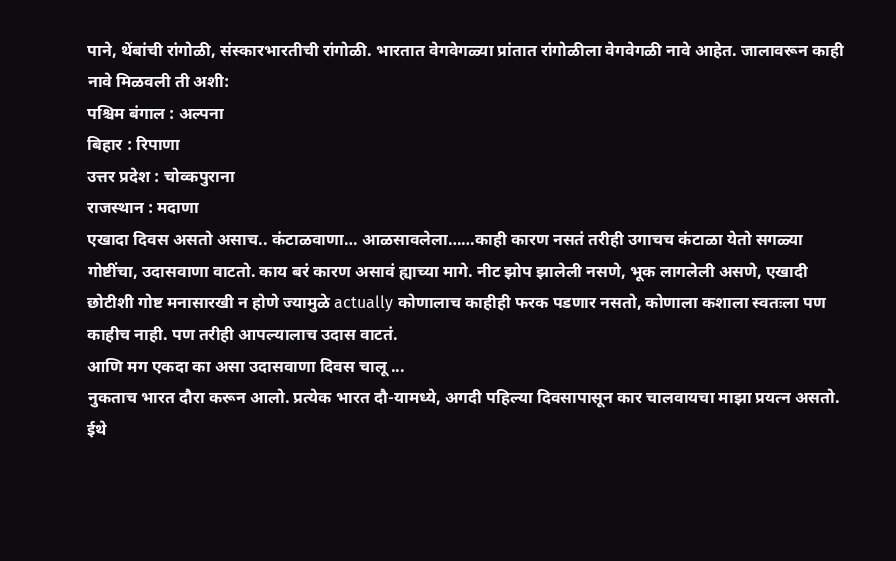पाने, थेंबांची रांगोळी, संस्कारभारतीची रांगोळी. भारतात वेगवेगळ्या प्रांतात रांगोळीला वेगवेगळी नावे आहेत. जालावरून काही नावे मिळवली ती अशी:
पश्चिम बंगाल : अल्पना
बिहार : रिपाणा
उत्तर प्रदेश : चोव्कपुराना
राजस्थान : मदाणा
एखादा दिवस असतो असाच.. कंटाळवाणा… आळसावलेला……काही कारण नसतं तरीही उगाचच कंटाळा येतो सगळ्या गोष्टींचा, उदासवाणा वाटतो. काय बरं कारण असावं ह्याच्या मागे. नीट झोप झालेली नसणे, भूक लागलेली असणे, एखादी छोटीशी गोष्ट मनासारखी न होणे ज्यामुळे actually कोणालाच काहीही फरक पडणार नसतो, कोणाला कशाला स्वतःला पण काहीच नाही. पण तरीही आपल्यालाच उदास वाटतं.
आणि मग एकदा का असा उदासवाणा दिवस चालू ...
नुकताच भारत दौरा करून आलो. प्रत्येक भारत दौ-यामध्ये, अगदी पहिल्या दिवसापासून कार चालवायचा माझा प्रयत्न असतो.
ईथे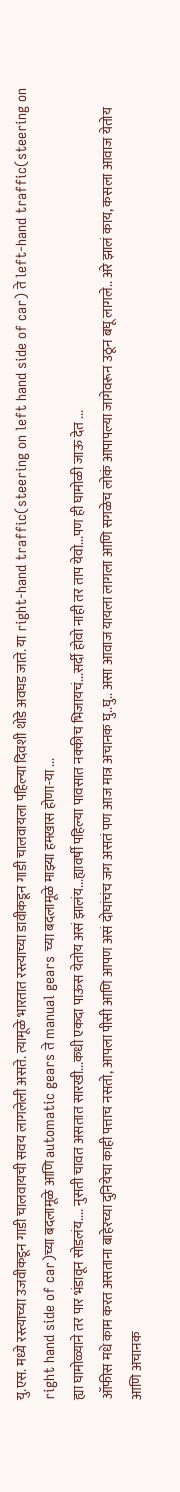यु.एस. मध्ये रस्त्याच्या उजवीकडून गाडी चालवायची सवय लागलेली असते. त्यामूळे भारतात रस्त्याच्या डावीकडून गाडी चालवायला पहिल्या दिवशी थोडे अवघड जाते. या right-hand traffic(steering on left hand side of car) ते left-hand traffic(steering on right hand side of car)च्या बदलामूळे आणि automatic gears ते manual gears च्या बदलामूळे माझ्या हमखास होणा-या ...
ह्या घामोळ्याने तर पार भंडावून सोडलंय.... नुसती चावत असतात सारखी...कधी एकदा पाऊस येतोय असं झालंय...ह्यावर्षी पहिल्या पावसात नक्कीच भिजायचं...सर्दी होवो नाही तर ताप येवो...पण ही घामोळी जाऊ देत ...
ऑफीस मधे काम करत असताना बाहेरच्या दुनियेचा काही पत्ताच नसतो, आपला पीसी आणि आपण असं दोघांचंच जग असतं पण आज मात्र अचानक घु..घु.. असा आवाज यायला लागला आणि सगळेच लोकं आपापल्या जागेवरून उठून बघू लागले.. अरे झालं काय, कसला आवाज येतोय आणि अचानक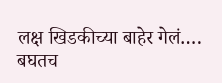लक्ष खिडकीच्या बाहेर गेलं…. बघतच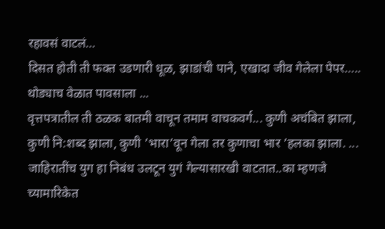रहावसं वाटलं…
दिसत होती ती फक्त उडणारी धूळ, झाडांची पाने, एखादा जीव गेलेला पेपर….. थोड्याच वेळात पावसाला ...
वृत्तपत्रातील ती ठळक बातमी वाचून तमाम वाचकवर्ग... कुणी अचंबित झाला, कुणी नि:शब्द झाला, कुणी ’भारा’वून गेला तर कुणाचा भार ’हलका झाला. ...
जाहिरातींच युग हा निबंध उलटून युगं गेल्यासारखी वाटतात..का म्हणजे च्यामारिकेत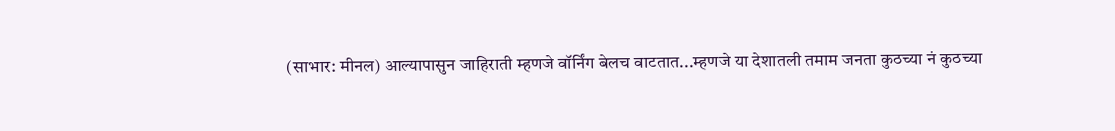(साभार: मीनल) आल्यापासुन जाहिराती म्हणजे वॉर्निंग बेलच वाटतात...म्हणजे या देशातली तमाम जनता कुठच्या नं कुठच्या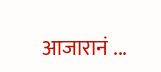आजारानं ...